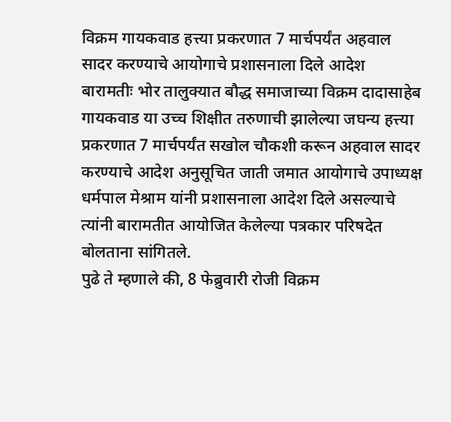विक्रम गायकवाड हत्त्या प्रकरणात 7 मार्चपर्यंत अहवाल सादर करण्याचे आयोगाचे प्रशासनाला दिले आदेश
बारामतीः भोर तालुक्यात बौद्ध समाजाच्या विक्रम दादासाहेब गायकवाड या उच्च शिक्षीत तरुणाची झालेल्या जघन्य हत्त्या प्रकरणात 7 मार्चपर्यंत सखोल चौकशी करून अहवाल सादर करण्याचे आदेश अनुसूचित जाती जमात आयोगाचे उपाध्यक्ष धर्मपाल मेश्राम यांनी प्रशासनाला आदेश दिले असल्याचे त्यांनी बारामतीत आयोजित केलेल्या पत्रकार परिषदेत बोलताना सांगितले.
पुढे ते म्हणाले की, 8 फेब्रुवारी रोजी विक्रम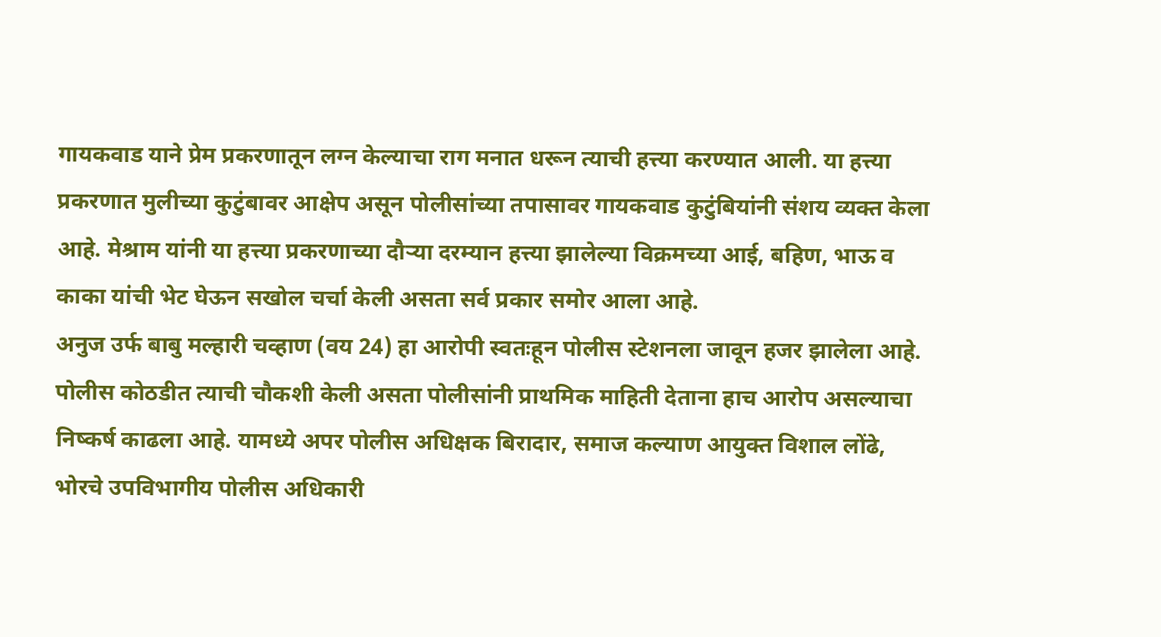गायकवाड याने प्रेम प्रकरणातून लग्न केल्याचा राग मनात धरून त्याची हत्त्या करण्यात आली. या हत्त्या प्रकरणात मुलीच्या कुटुंबावर आक्षेप असून पोलीसांच्या तपासावर गायकवाड कुटुंबियांनी संशय व्यक्त केला आहे. मेश्राम यांनी या हत्त्या प्रकरणाच्या दौऱ्या दरम्यान हत्त्या झालेल्या विक्रमच्या आई, बहिण, भाऊ व काका यांची भेट घेऊन सखोल चर्चा केली असता सर्व प्रकार समोर आला आहे.
अनुज उर्फ बाबु मल्हारी चव्हाण (वय 24) हा आरोपी स्वतःहून पोलीस स्टेशनला जावून हजर झालेला आहे. पोलीस कोठडीत त्याची चौकशी केली असता पोलीसांनी प्राथमिक माहिती देताना हाच आरोप असल्याचा निष्कर्ष काढला आहे. यामध्ये अपर पोलीस अधिक्षक बिरादार, समाज कल्याण आयुक्त विशाल लोंढे, भोरचे उपविभागीय पोलीस अधिकारी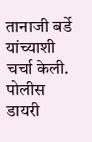तानाजी बर्डे यांच्याशी चर्चा केली. पोलीस डायरी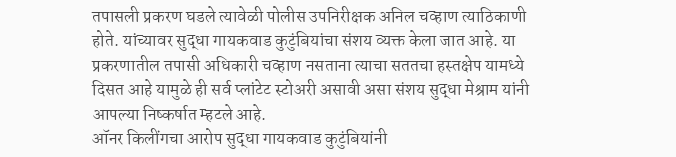तपासली प्रकरण घडले त्यावेळी पोलीस उपनिरीक्षक अनिल चव्हाण त्याठिकाणी होते. यांच्यावर सुद्धा गायकवाड कुटुंबियांचा संशय व्यक्त केला जात आहे. या प्रकरणातील तपासी अधिकारी चव्हाण नसताना त्याचा सततचा हस्तक्षेप यामध्ये दिसत आहे यामुळे ही सर्व प्लांटेट स्टोअरी असावी असा संशय सुद्धा मेश्राम यांनी आपल्या निष्कर्षात म्हटले आहे.
ऑनर किलींगचा आरोप सुद्धा गायकवाड कुटुंबियांनी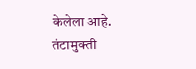केलेला आहे. तंटामुक्ती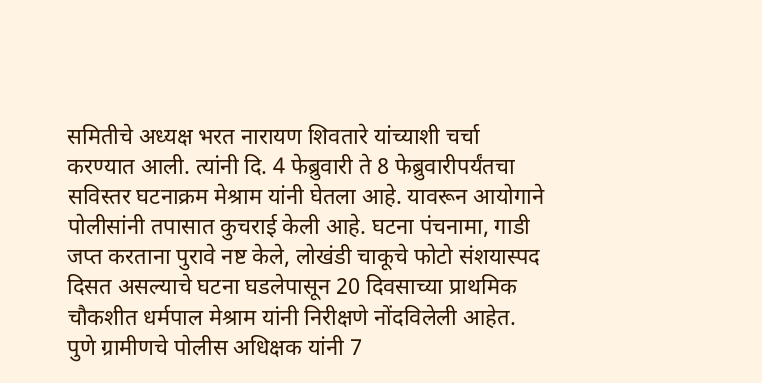समितीचे अध्यक्ष भरत नारायण शिवतारे यांच्याशी चर्चा करण्यात आली. त्यांनी दि. 4 फेब्रुवारी ते 8 फेब्रुवारीपर्यंतचा सविस्तर घटनाक्रम मेश्राम यांनी घेतला आहे. यावरून आयोगाने पोलीसांनी तपासात कुचराई केली आहे. घटना पंचनामा, गाडी जप्त करताना पुरावे नष्ट केले, लोखंडी चाकूचे फोटो संशयास्पद दिसत असल्याचे घटना घडलेपासून 20 दिवसाच्या प्राथमिक चौकशीत धर्मपाल मेश्राम यांनी निरीक्षणे नोंदविलेली आहेत.
पुणे ग्रामीणचे पोलीस अधिक्षक यांनी 7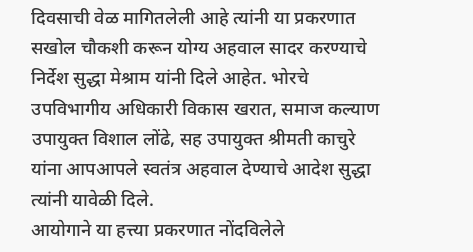दिवसाची वेळ मागितलेली आहे त्यांनी या प्रकरणात सखोल चौकशी करून योग्य अहवाल सादर करण्याचे निर्देश सुद्धा मेश्राम यांनी दिले आहेत. भोरचे उपविभागीय अधिकारी विकास खरात, समाज कल्याण उपायुक्त विशाल लोंढे, सह उपायुक्त श्रीमती काचुरे यांना आपआपले स्वतंत्र अहवाल देण्याचे आदेश सुद्धा त्यांनी यावेळी दिले.
आयोगाने या हत्त्या प्रकरणात नोंदविलेले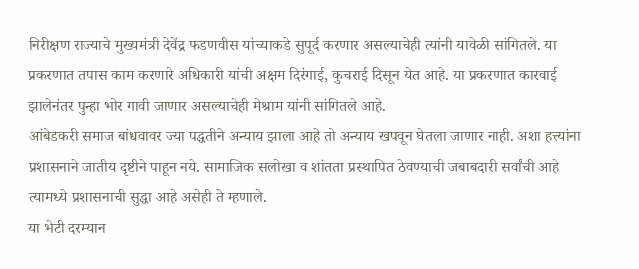निरीक्षण राज्याचे मुख्यमंत्री देवेंद्र फडणवीस यांच्याकडे सुपूर्द करणार असल्याचेही त्यांनी यावेळी सांगितले. या प्रकरणात तपास काम करणारे अधिकारी यांची अक्षम दिरंगाई, कुचराई दिसून येत आहे. या प्रकरणात कारवाई झालेनंतर पुन्हा भोर गावी जाणार असल्याचेही मेश्राम यांनी सांगितले आहे.
आंबेडकरी समाज बांधवावर ज्या पद्धतीने अन्याय झाला आहे तो अन्याय खपवून घेतला जाणार नाही. अशा हत्त्यांना प्रशासनाने जातीय दृष्टीने पाहून नये. सामाजिक सलोखा व शांतता प्रस्थापित ठेवण्याची जबाबदारी सर्वांची आहे त्यामध्ये प्रशासनाची सुद्धा आहे असेही ते म्हणाले.
या भेटी दरम्यान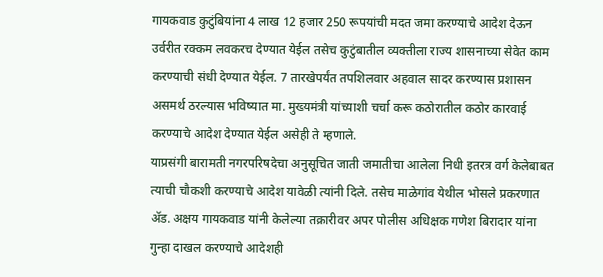गायकवाड कुटुंबियांना 4 लाख 12 हजार 250 रूपयांची मदत जमा करण्याचे आदेश देऊन उर्वरीत रक्कम लवकरच देण्यात येईल तसेच कुटुंबातील व्यक्तीला राज्य शासनाच्या सेवेत काम करण्याची संधी देण्यात येईल. 7 तारखेपर्यंत तपशिलवार अहवाल सादर करण्यास प्रशासन असमर्थ ठरल्यास भविष्यात मा. मुख्यमंत्री यांच्याशी चर्चा करू कठोरातील कठोर कारवाई करण्याचे आदेश देण्यात येईल असेही ते म्हणाले.
याप्रसंगी बारामती नगरपरिषदेचा अनुसूचित जाती जमातीचा आलेला निधी इतरत्र वर्ग केलेबाबत त्याची चौकशी करण्याचे आदेश यावेळी त्यांनी दिले. तसेच माळेगांव येथील भोसले प्रकरणात ॲड. अक्षय गायकवाड यांनी केलेल्या तक्रारीवर अपर पोलीस अधिक्षक गणेश बिरादार यांना गुन्हा दाखल करण्याचे आदेशही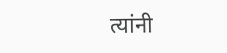त्यांनी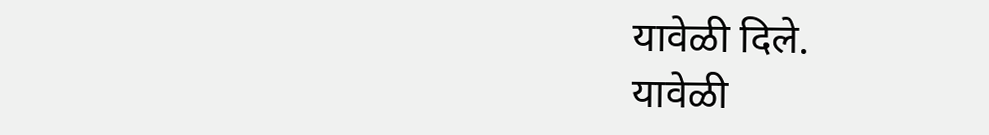यावेळी दिले.
यावेळी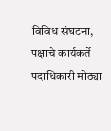विविध संघटना, पक्षाचे कार्यकर्ते पदाधिकारी मोठ्या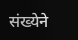संख्येने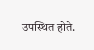उपस्थित होते.